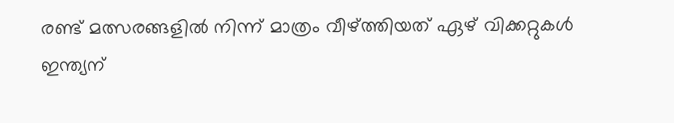രണ്ട് മത്സരങ്ങളില്‍ നിന്ന് മാത്രം വീഴ്ത്തിയത് ഏഴ് വിക്കറ്റുകള്‍
ഇന്ത്യന്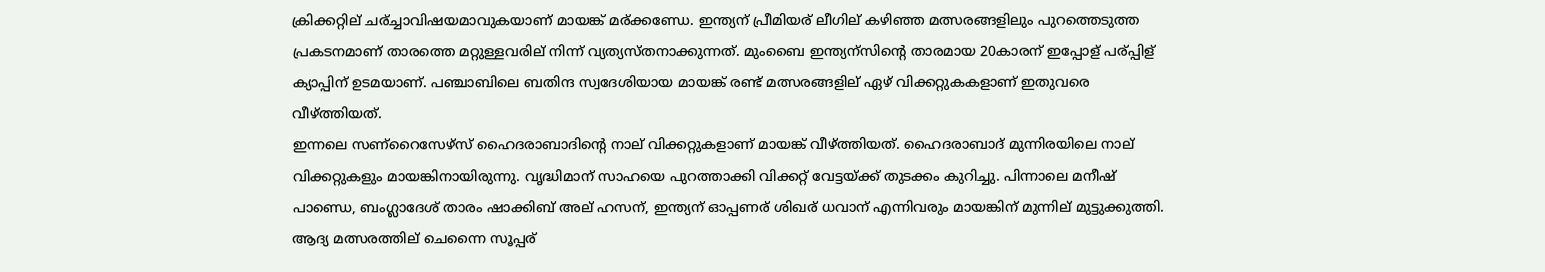ക്രിക്കറ്റില് ചര്ച്ചാവിഷയമാവുകയാണ് മായങ്ക് മര്ക്കണ്ഡേ. ഇന്ത്യന് പ്രീമിയര് ലീഗില് കഴിഞ്ഞ മത്സരങ്ങളിലും പുറത്തെടുത്ത പ്രകടനമാണ് താരത്തെ മറ്റുള്ളവരില് നിന്ന് വ്യത്യസ്തനാക്കുന്നത്. മുംബൈ ഇന്ത്യന്സിന്റെ താരമായ 20കാരന് ഇപ്പോള് പര്പ്പിള് ക്യാപ്പിന് ഉടമയാണ്. പഞ്ചാബിലെ ബതിന്ദ സ്വദേശിയായ മായങ്ക് രണ്ട് മത്സരങ്ങളില് ഏഴ് വിക്കറ്റുകകളാണ് ഇതുവരെ വീഴ്ത്തിയത്.
ഇന്നലെ സണ്റൈസേഴ്സ് ഹൈദരാബാദിന്റെ നാല് വിക്കറ്റുകളാണ് മായങ്ക് വീഴ്ത്തിയത്. ഹൈദരാബാദ് മുന്നിരയിലെ നാല് വിക്കറ്റുകളും മായങ്കിനായിരുന്നു. വൃദ്ധിമാന് സാഹയെ പുറത്താക്കി വിക്കറ്റ് വേട്ടയ്ക്ക് തുടക്കം കുറിച്ചു. പിന്നാലെ മനീഷ് പാണ്ഡെ, ബംഗ്ലാദേശ് താരം ഷാക്കിബ് അല് ഹസന്, ഇന്ത്യന് ഓപ്പണര് ശിഖര് ധവാന് എന്നിവരും മായങ്കിന് മുന്നില് മുട്ടുക്കുത്തി.
ആദ്യ മത്സരത്തില് ചെന്നൈ സൂപ്പര്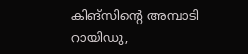കിങ്സിന്റെ അമ്പാടി റായിഡു,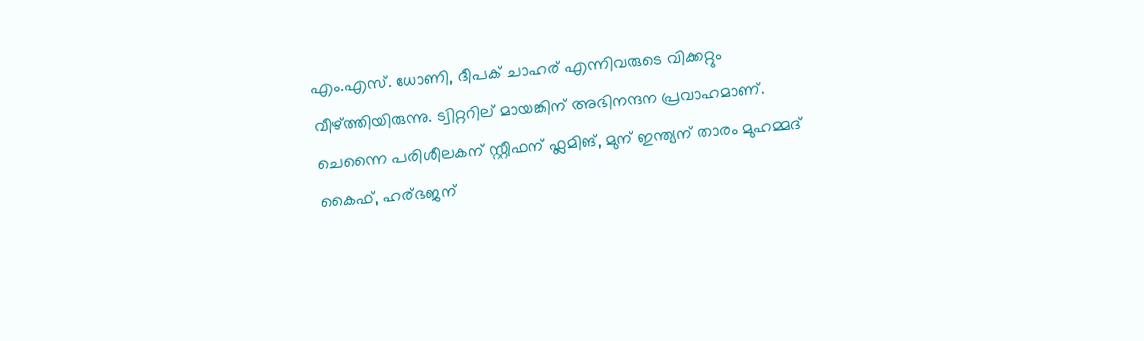എം.എസ്. ധോണി, ദീപക് ചാഹര് എന്നിവരുടെ വിക്കറ്റും വീഴ്ത്തിയിരുന്നു. ട്വിറ്ററില് മായങ്കിന് അഭിനന്ദന പ്രവാഹമാണ്. ചെന്നൈ പരിശീലകന് സ്റ്റീഫന് ഫ്ലമിങ്, മുന് ഇന്ത്യന് താരം മുഹമ്മദ് കൈഫ്, ഹര്ഭജന്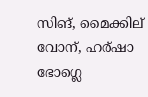സിങ്, മൈക്കില് വോന്, ഹര്ഷാ ഭോഗ്ലെ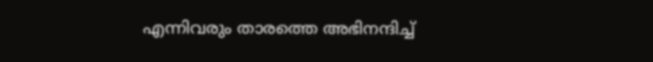എന്നിവരും താരത്തെ അഭിനന്ദിച്ച്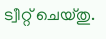ട്വീറ്റ് ചെയ്തു.